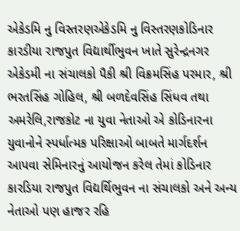એકેડમિ નુ વિસ્તરણએકેડમિ નુ વિસ્તરણકોડિનાર કારડીયા રાજપુત વિદ્યાર્થીભુવન ખાતે સુરેન્દ્રનગર એકેડમી ના સંચાલકો પૈકી શ્રી વિક્રમસિંહ પરમાર, શ્રી ભરતસિંહ ગોહિલ, શ્રી બળદેવસિંહ સિંધવ તથા અમરેલિ,રાજકોટ ના યુવા નેતાઓ એ કોડિનારના યુવાનોને સ્પર્ધાત્મક પરિક્ષાઓ બાબતે માર્ગદર્શન આપવા સેમિનારનું આયોજન કરેલ તેમાં કોડિનાર કારડિયા રાજપુત વિદ્યર્થિભુવન ના સંચાલકો અને અન્ય નેતાઓ પણ હાજર રહિ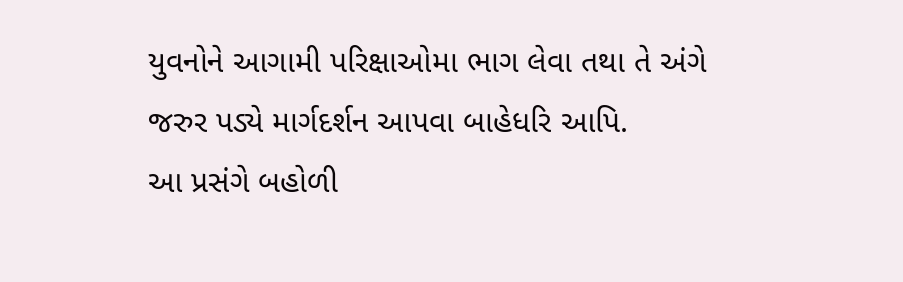યુવનોને આગામી પરિક્ષાઓમા ભાગ લેવા તથા તે અંગે જરુર પડ્યે માર્ગદર્શન આપવા બાહેધરિ આપિ.
આ પ્રસંગે બહોળી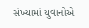સંખ્યામાં યુવાનોએ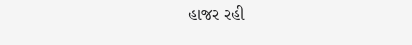હાજર રહી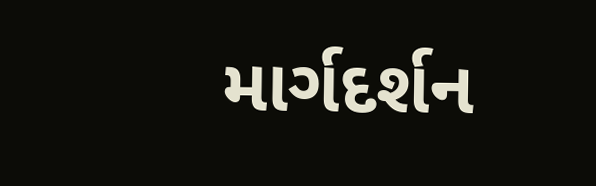માર્ગદર્શન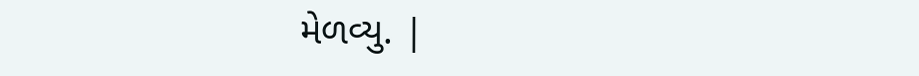મેળવ્યુ. |